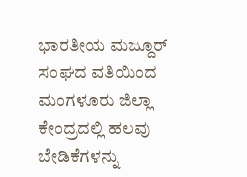ಭಾರತೀಯ ಮಜ್ದೂರ್ ಸಂಘದ ವತಿಯಿಂದ ಮಂಗಳೂರು ಜಿಲ್ಲಾ ಕೇಂದ್ರದಲ್ಲಿ ಹಲವು ಬೇಡಿಕೆಗಳನ್ನು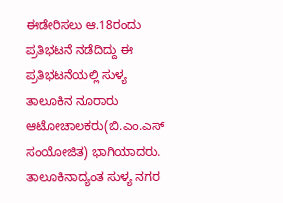ಈಡೇರಿಸಲು ಆ.18ರಂದು ಪ್ರತಿಭಟನೆ ನಡೆದಿದ್ದು ಈ ಪ್ರತಿಭಟನೆಯಲ್ಲಿ ಸುಳ್ಯ ತಾಲೂಕಿನ ನೂರಾರು ಆಟೋಚಾಲಕರು(ಬಿ.ಎಂ.ಎಸ್ ಸಂಯೋಜಿತ) ಭಾಗಿಯಾದರು.
ತಾಲೂಕಿನಾದ್ಯಂತ ಸುಳ್ಯ ನಗರ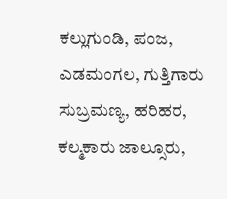ಕಲ್ಲುಗುಂಡಿ, ಪಂಜ, ಎಡಮಂಗಲ, ಗುತ್ತಿಗಾರು ಸುಬ್ರಮಣ್ಯ, ಹರಿಹರ, ಕಲ್ಮಕಾರು ಜಾಲ್ಸೂರು,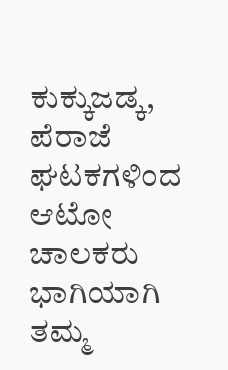ಕುಕ್ಕುಜಡ್ಕ, ಪೆರಾಜೆ ಘಟಕಗಳಿಂದ ಆಟೋ ಚಾಲಕರು ಭಾಗಿಯಾಗಿ ತಮ್ಮ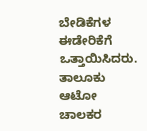ಬೇಡಿಕೆಗಳ ಈಡೇರಿಕೆಗೆ ಒತ್ತಾಯಿಸಿದರು. ತಾಲೂಕು ಆಟೋ ಚಾಲಕರ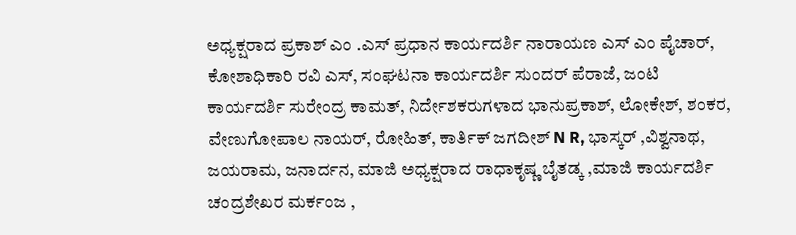ಅಧ್ಯಕ್ಷರಾದ ಪ್ರಕಾಶ್ ಎಂ .ಎಸ್ ಪ್ರಧಾನ ಕಾರ್ಯದರ್ಶಿ ನಾರಾಯಣ ಎಸ್ ಎಂ ಪೈಚಾರ್, ಕೋಶಾಧಿಕಾರಿ ರವಿ ಎಸ್, ಸಂಘಟನಾ ಕಾರ್ಯದರ್ಶಿ ಸುಂದರ್ ಪೆರಾಜೆ, ಜಂಟಿ ಕಾರ್ಯದರ್ಶಿ ಸುರೇಂದ್ರ ಕಾಮತ್, ನಿರ್ದೇಶಕರುಗಳಾದ ಭಾನುಪ್ರಕಾಶ್, ಲೋಕೇಶ್, ಶಂಕರ, ವೇಣುಗೋಪಾಲ ನಾಯರ್, ರೋಹಿತ್, ಕಾರ್ತಿಕ್ ಜಗದೀಶ್ N R, ಭಾಸ್ಕರ್ ,ವಿಶ್ವನಾಥ, ಜಯರಾಮ, ಜನಾರ್ದನ, ಮಾಜಿ ಅಧ್ಯಕ್ಷರಾದ ರಾಧಾಕೃಷ್ಣ ಬೈತಡ್ಕ ,ಮಾಜಿ ಕಾರ್ಯದರ್ಶಿ ಚಂದ್ರಶೇಖರ ಮರ್ಕಂಜ ,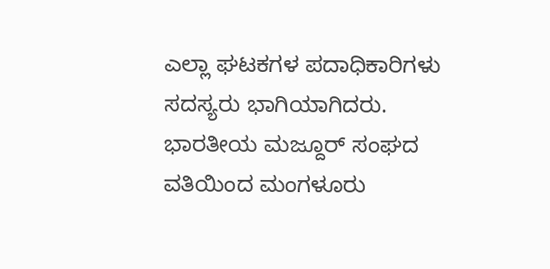ಎಲ್ಲಾ ಘಟಕಗಳ ಪದಾಧಿಕಾರಿಗಳು ಸದಸ್ಯರು ಭಾಗಿಯಾಗಿದರು.
ಭಾರತೀಯ ಮಜ್ದೂರ್ ಸಂಘದ ವತಿಯಿಂದ ಮಂಗಳೂರು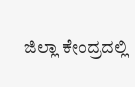ಜಿಲ್ಲಾ ಕೇಂದ್ರದಲ್ಲಿ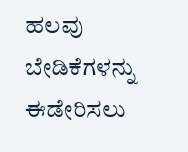ಹಲವು ಬೇಡಿಕೆಗಳನ್ನು ಈಡೇರಿಸಲು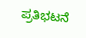ಪ್ರತಿಭಟನೆ